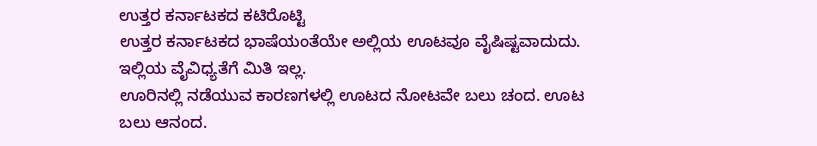ಉತ್ತರ ಕರ್ನಾಟಕದ ಕಟಿರೊಟ್ಟಿ
ಉತ್ತರ ಕರ್ನಾಟಕದ ಭಾಷೆಯಂತೆಯೇ ಅಲ್ಲಿಯ ಊಟವೂ ವೈಷಿಷ್ಟವಾದುದು. ಇಲ್ಲಿಯ ವೈವಿಧ್ಯತೆಗೆ ಮಿತಿ ಇಲ್ಲ.
ಊರಿನಲ್ಲಿ ನಡೆಯುವ ಕಾರಣಗಳಲ್ಲಿ ಊಟದ ನೋಟವೇ ಬಲು ಚಂದ. ಊಟ ಬಲು ಆನಂದ.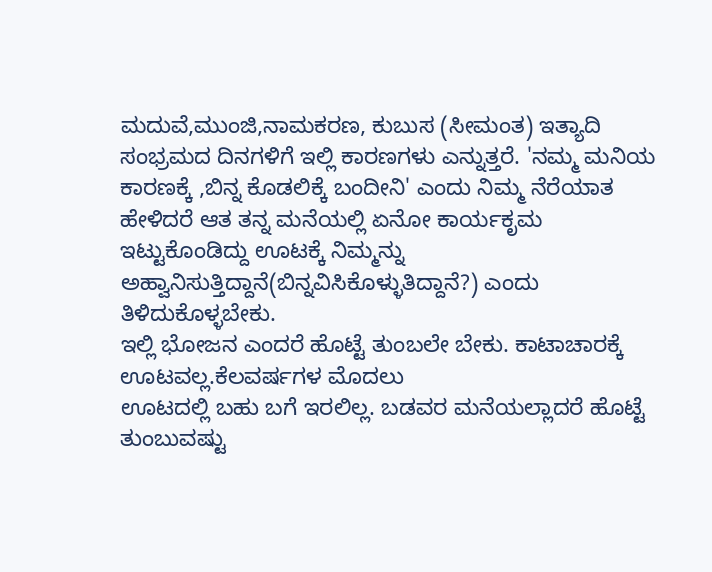ಮದುವೆ,ಮುಂಜಿ,ನಾಮಕರಣ, ಕುಬುಸ (ಸೀಮಂತ) ಇತ್ಯಾದಿ ಸಂಭ್ರಮದ ದಿನಗಳಿಗೆ ಇಲ್ಲಿ ಕಾರಣಗಳು ಎನ್ನುತ್ತರೆ. 'ನಮ್ಮ ಮನಿಯ ಕಾರಣಕ್ಕೆ ,ಬಿನ್ನ ಕೊಡಲಿಕ್ಕೆ ಬಂದೀನಿ' ಎಂದು ನಿಮ್ಮ ನೆರೆಯಾತ ಹೇಳಿದರೆ ಆತ ತನ್ನ ಮನೆಯಲ್ಲಿ ಏನೋ ಕಾರ್ಯಕೃಮ ಇಟ್ಟುಕೊಂಡಿದ್ದು ಊಟಕ್ಕೆ ನಿಮ್ಮನ್ನು ಅಹ್ವಾನಿಸುತ್ತಿದ್ದಾನೆ(ಬಿನ್ನವಿಸಿಕೊಳ್ಳುತಿದ್ದಾನೆ?) ಎಂದು ತಿಳಿದುಕೊಳ್ಳಬೇಕು.
ಇಲ್ಲಿ ಭೋಜನ ಎಂದರೆ ಹೊಟ್ಟೆ ತುಂಬಲೇ ಬೇಕು. ಕಾಟಾಚಾರಕ್ಕೆ ಊಟವಲ್ಲ.ಕೆಲವರ್ಷಗಳ ಮೊದಲು
ಊಟದಲ್ಲಿ ಬಹು ಬಗೆ ಇರಲಿಲ್ಲ. ಬಡವರ ಮನೆಯಲ್ಲಾದರೆ ಹೊಟ್ಟೆ ತುಂಬುವಷ್ಟು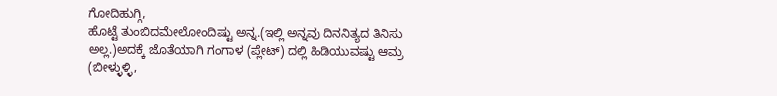ಗೋದಿಹುಗ್ಗಿ,
ಹೊಟ್ಟೆ ತುಂಬಿದಮೇಲೋಂದಿಷ್ಟು ಅನ್ನ.(ಇಲ್ಲಿ ಅನ್ನವು ದಿನನಿತ್ಯದ ತಿನಿಸು
ಅಲ್ಲ.)ಅದಕ್ಕೆ ಜೊತೆಯಾಗಿ ಗಂಗಾಳ (ಪ್ಲೇಟ್) ದಲ್ಲಿ ಹಿಡಿಯುವಷ್ಟು ಆಮ್ರ
(ಬೀಳ್ಳುಳ್ಳಿ,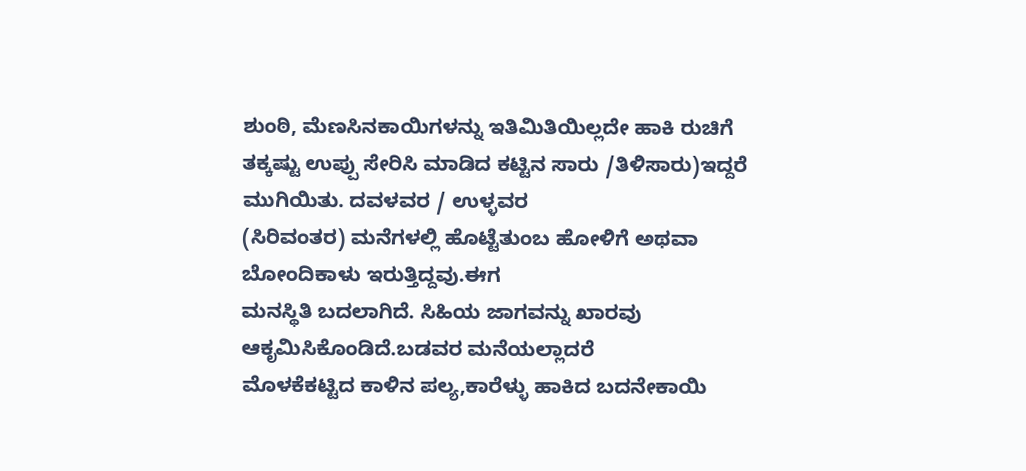ಶುಂಠಿ, ಮೆಣಸಿನಕಾಯಿಗಳನ್ನು ಇತಿಮಿತಿಯಿಲ್ಲದೇ ಹಾಕಿ ರುಚಿಗೆ
ತಕ್ಕಷ್ಟು ಉಪ್ಪು ಸೇರಿಸಿ ಮಾಡಿದ ಕಟ್ಟಿನ ಸಾರು /ತಿಳಿಸಾರು)ಇದ್ದರೆ ಮುಗಿಯಿತು. ದವಳವರ / ಉಳ್ಳವರ
(ಸಿರಿವಂತರ) ಮನೆಗಳಲ್ಲಿ ಹೊಟ್ಟೆತುಂಬ ಹೋಳಿಗೆ ಅಥವಾ ಬೋಂದಿಕಾಳು ಇರುತ್ತಿದ್ದವು.ಈಗ
ಮನಸ್ಥಿತಿ ಬದಲಾಗಿದೆ. ಸಿಹಿಯ ಜಾಗವನ್ನು ಖಾರವು ಆಕೃಮಿಸಿಕೊಂಡಿದೆ.ಬಡವರ ಮನೆಯಲ್ಲಾದರೆ
ಮೊಳಕೆಕಟ್ಟಿದ ಕಾಳಿನ ಪಲ್ಯ,ಕಾರೆಳ್ಳು ಹಾಕಿದ ಬದನೇಕಾಯಿ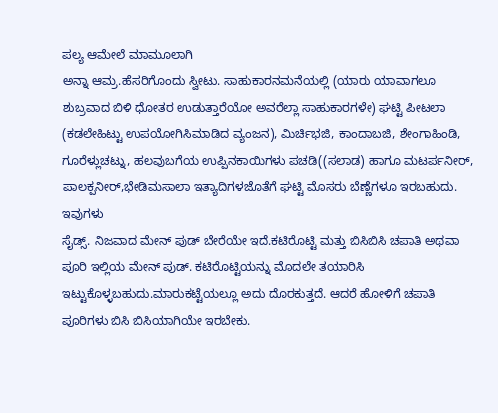ಪಲ್ಯ ಆಮೇಲೆ ಮಾಮೂಲಾಗಿ
ಅನ್ನಾ ಆಮ್ರ.ಹೆಸರಿಗೊಂದು ಸ್ವೀಟು. ಸಾಹುಕಾರನಮನೆಯಲ್ಲಿ (ಯಾರು ಯಾವಾಗಲೂ ಶುಬ್ರವಾದ ಬಿಳಿ ಧೋತರ ಉಡುತ್ತಾರೆಯೋ ಅವರೆಲ್ಲಾ ಸಾಹುಕಾರಗಳೇ) ಘಟ್ಟಿ ಪೀಟಲಾ (ಕಡಲೇಹಿಟ್ಟು ಉಪಯೋಗಿಸಿಮಾಡಿದ ವ್ಯಂಜನ), ಮಿರ್ಚಿಭಜಿ, ಕಾಂದಾಬಜಿ, ಶೇಂಗಾಹಿಂಡಿ, ಗೂರೆಳ್ಲುಚಟ್ನು, ಹಲವುಬಗೆಯ ಉಪ್ಪಿನಕಾಯಿಗಳು ಪಚಡಿ((ಸಲಾಡ) ಹಾಗೂ ಮಟರ್ಪನೀರ್, ಪಾಲಕ್ಪನೀರ್,ಭೇಡಿಮಸಾಲಾ ಇತ್ಯಾದಿಗಳಜೊತೆಗೆ ಘಟ್ಟಿ ಮೊಸರು ಬೆಣ್ಣೆಗಳೂ ಇರಬಹುದು. ಇವುಗಳು
ಸೈಡ್ಸ್. ನಿಜವಾದ ಮೇನ್ ಪುಡ್ ಬೇರೆಯೇ ಇದೆ.ಕಟಿರೊಟ್ಟಿ ಮತ್ತು ಬಿಸಿಬಿಸಿ ಚಪಾತಿ ಅಥವಾ
ಪೂರಿ ಇಲ್ಲಿಯ ಮೇನ್ ಪುಡ್. ಕಟಿರೊಟ್ಟಿಯನ್ನು ಮೊದಲೇ ತಯಾರಿಸಿ
ಇಟ್ಟುಕೊಳ್ಳಬಹುದು.ಮಾರುಕಟ್ಟೆಯಲ್ಲೂ ಅದು ದೊರಕುತ್ತದೆ. ಆದರೆ ಹೋಳಿಗೆ ಚಪಾತಿ
ಪೂರಿಗಳು ಬಿಸಿ ಬಿಸಿಯಾಗಿಯೇ ಇರಬೇಕು.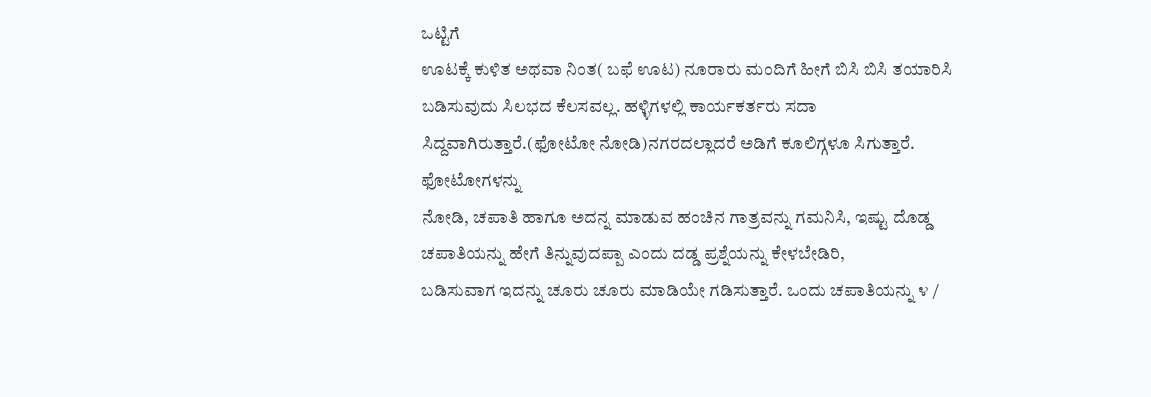ಒಟ್ಟಿಗೆ
ಊಟಕ್ಕೆ ಕುಳಿತ ಅಥವಾ ನಿಂತ( ಬಫೆ ಊಟ) ನೂರಾರು ಮಂದಿಗೆ ಹೀಗೆ ಬಿಸಿ ಬಿಸಿ ತಯಾರಿಸಿ
ಬಡಿಸುವುದು ಸಿಲಭದ ಕೆಲಸವಲ್ಲ. ಹಳ್ಳಿಗಳಲ್ಲಿ ಕಾರ್ಯಕರ್ತರು ಸದಾ
ಸಿದ್ದವಾಗಿರುತ್ತಾರೆ.(ಫೋಟೋ ನೋಡಿ)ನಗರದಲ್ಲಾದರೆ ಅಡಿಗೆ ಕೂಲಿಗ್ಗಳೂ ಸಿಗುತ್ತಾರೆ.
ಫೋಟೋಗಳನ್ನು
ನೋಡಿ, ಚಪಾತಿ ಹಾಗೂ ಅದನ್ನ ಮಾಡುವ ಹಂಚಿನ ಗಾತ್ರವನ್ನು ಗಮನಿಸಿ, ಇಷ್ಟು ದೊಡ್ಡ
ಚಪಾತಿಯನ್ನು ಹೇಗೆ ತಿನ್ನುವುದಪ್ಪಾ ಎಂದು ದಡ್ಡ ಪ್ರಶ್ನೆಯನ್ನು ಕೇಳಬೇಡಿರಿ,
ಬಡಿಸುವಾಗ ಇದನ್ನು ಚೂರು ಚೂರು ಮಾಡಿಯೇ ಗಡಿಸುತ್ತಾರೆ. ಒಂದು ಚಪಾತಿಯನ್ನು ೪ /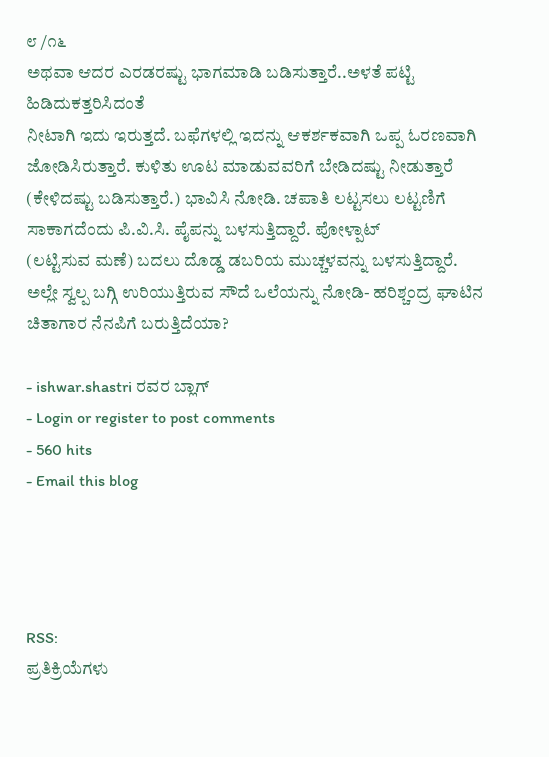೮ /೧೬
ಅಥವಾ ಆದರ ಎರಡರಷ್ಟು ಭಾಗಮಾಡಿ ಬಡಿಸುತ್ತಾರೆ..ಅಳತೆ ಪಟ್ಟಿ ಹಿಡಿದುಕತ್ತರಿಸಿದಂತೆ
ನೀಟಾಗಿ ಇದು ಇರುತ್ತದೆ. ಬಫೆಗಳಲ್ಲಿ ಇದನ್ನು ಆಕರ್ಶಕವಾಗಿ ಒಪ್ಪ ಓರಣವಾಗಿ
ಜೋಡಿಸಿರುತ್ತಾರೆ. ಕುಳಿತು ಊಟ ಮಾಡುವವರಿಗೆ ಬೇಡಿದಷ್ಟು ನೀಡುತ್ತಾರೆ (ಕೇಳಿದಷ್ಟು ಬಡಿಸುತ್ತಾರೆ.) ಭಾವಿಸಿ ನೋಡಿ. ಚಪಾತಿ ಲಟ್ಟಸಲು ಲಟ್ಟಣಿಗೆ ಸಾಕಾಗದೆಂದು ಪಿ.ವಿ.ಸಿ. ಪೈಪನ್ನು ಬಳಸುತ್ತಿದ್ದಾರೆ. ಪೋಳ್ಪಾಟ್
(ಲಟ್ಟಿಸುವ ಮಣೆ) ಬದಲು ದೊಡ್ಡ ಡಬರಿಯ ಮುಚ್ಚಳವನ್ನು ಬಳಸುತ್ತಿದ್ದಾರೆ.
ಅಲ್ಲೇ ಸ್ವಲ್ಪ ಬಗ್ಗಿ ಉರಿಯುತ್ತಿರುವ ಸೌದೆ ಒಲೆಯನ್ನು ನೋಡಿ- ಹರಿಶ್ಚಂದ್ರ ಘಾಟಿನ ಚಿತಾಗಾರ ನೆನಪಿಗೆ ಬರುತ್ತಿದೆಯಾ?

- ishwar.shastri ರವರ ಬ್ಲಾಗ್
- Login or register to post comments
- 560 hits
- Email this blog




RSS:
ಪ್ರತಿಕ್ರಿಯೆಗಳು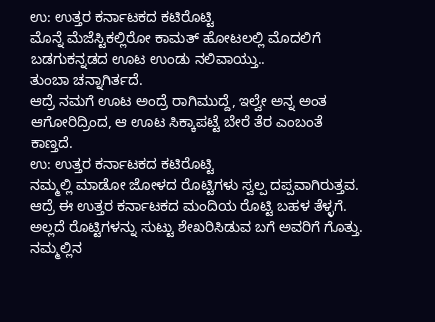ಉ: ಉತ್ತರ ಕರ್ನಾಟಕದ ಕಟಿರೊಟ್ಟಿ
ಮೊನ್ನೆ ಮೆಜೆಸ್ಟಿಕಲ್ಲಿರೋ ಕಾಮತ್ ಹೋಟಲಲ್ಲಿ ಮೊದಲಿಗೆ ಬಡಗುಕನ್ನಡದ ಊಟ ಉಂಡು ನಲಿವಾಯ್ತು..
ತುಂಬಾ ಚನ್ನಾಗಿರ್ತದೆ.
ಆದ್ರೆ ನಮಗೆ ಊಟ ಅಂದ್ರೆ ರಾಗಿಮುದ್ದೆ, ಇಲ್ವೇ ಅನ್ನ ಅಂತ ಆಗೋರಿದ್ರಿಂದ, ಆ ಊಟ ಸಿಕ್ಕಾಪಟ್ಟೆ ಬೇರೆ ತೆರ ಎಂಬಂತೆ ಕಾಣ್ತದೆ.
ಉ: ಉತ್ತರ ಕರ್ನಾಟಕದ ಕಟಿರೊಟ್ಟಿ
ನಮ್ಮಲ್ಲಿ ಮಾಡೋ ಜೋಳದ ರೊಟ್ಟಿಗಳು ಸ್ವಲ್ಪ ದಪ್ಪವಾಗಿರುತ್ತವ. ಆದ್ರೆ ಈ ಉತ್ತರ ಕರ್ನಾಟಕದ ಮಂದಿಯ ರೊಟ್ಟಿ ಬಹಳ ತೆಳ್ಳಗೆ. ಅಲ್ಲದೆ ರೊಟ್ಟಿಗಳನ್ನು ಸುಟ್ಟು ಶೇಖರಿಸಿಡುವ ಬಗೆ ಅವರಿಗೆ ಗೊತ್ತು. ನಮ್ಮಲ್ಲಿನ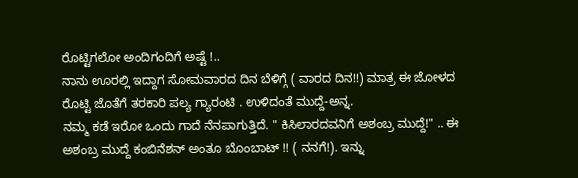ರೊಟ್ಟಿಗಲೋ ಅಂದಿಗಂದಿಗೆ ಅಷ್ಟೆ !..
ನಾನು ಊರಲ್ಲಿ ಇದ್ದಾಗ ಸೋಮವಾರದ ದಿನ ಬೆಳಿಗ್ಗೆ ( ವಾರದ ದಿನ!!) ಮಾತ್ರ ಈ ಜೋಳದ ರೊಟ್ಟಿ ಜೊತೆಗೆ ತರಕಾರಿ ಪಲ್ಯ ಗ್ಯಾರಂಟಿ . ಉಳಿದಂತೆ ಮುದ್ದೆ-ಅನ್ನ.
ನಮ್ಮ ಕಡೆ ಇರೋ ಒಂದು ಗಾದೆ ನೆನಪಾಗುತ್ತಿದೆ. " ಕಿಸಿಲಾರದವನಿಗೆ ಅಶಂಬ್ರ ಮುದ್ದೆ!" .. ಈ ಅಶಂಬ್ರ ಮುದ್ದೆ ಕಂಬಿನೆಶನ್ ಅಂತೂ ಬೊಂಬಾಟ್ !! ( ನನಗೆ!). ಇನ್ನು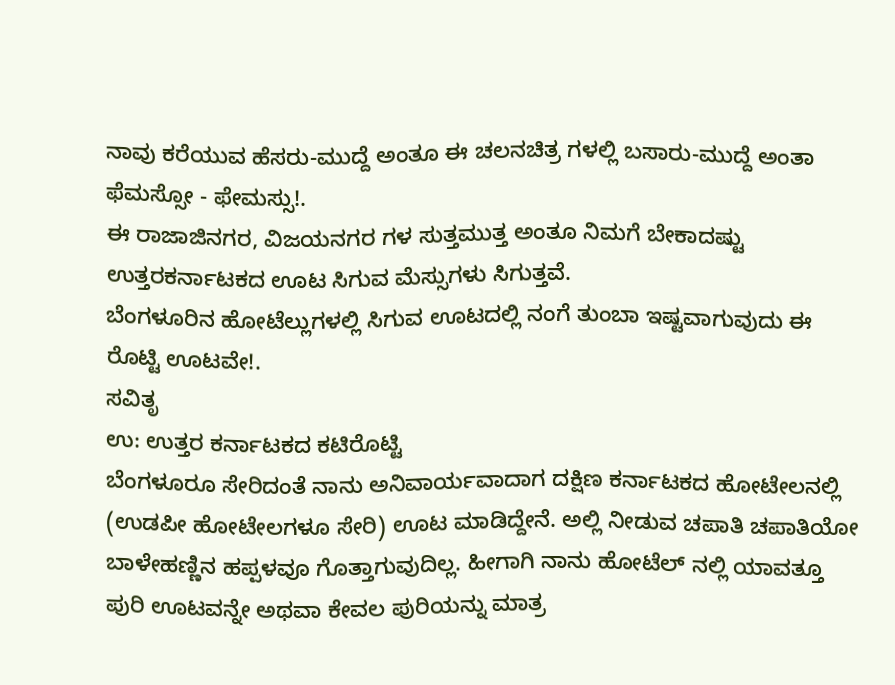ನಾವು ಕರೆಯುವ ಹೆಸರು-ಮುದ್ದೆ ಅಂತೂ ಈ ಚಲನಚಿತ್ರ ಗಳಲ್ಲಿ ಬಸಾರು-ಮುದ್ದೆ ಅಂತಾ ಫೆಮಸ್ಸೋ - ಫೇಮಸ್ಸು!.
ಈ ರಾಜಾಜಿನಗರ, ವಿಜಯನಗರ ಗಳ ಸುತ್ತಮುತ್ತ ಅಂತೂ ನಿಮಗೆ ಬೇಕಾದಷ್ಟು ಉತ್ತರಕರ್ನಾಟಕದ ಊಟ ಸಿಗುವ ಮೆಸ್ಸುಗಳು ಸಿಗುತ್ತವೆ.
ಬೆಂಗಳೂರಿನ ಹೋಟೆಲ್ಲುಗಳಲ್ಲಿ ಸಿಗುವ ಊಟದಲ್ಲಿ ನಂಗೆ ತುಂಬಾ ಇಷ್ಟವಾಗುವುದು ಈ ರೊಟ್ಟಿ ಊಟವೇ!.
ಸವಿತೃ
ಉ: ಉತ್ತರ ಕರ್ನಾಟಕದ ಕಟಿರೊಟ್ಟಿ
ಬೆಂಗಳೂರೂ ಸೇರಿದಂತೆ ನಾನು ಅನಿವಾರ್ಯವಾದಾಗ ದಕ್ಷಿಣ ಕರ್ನಾಟಕದ ಹೋಟೇಲನಲ್ಲಿ (ಉಡಪೀ ಹೋಟೇಲಗಳೂ ಸೇರಿ) ಊಟ ಮಾಡಿದ್ದೇನೆ. ಅಲ್ಲಿ ನೀಡುವ ಚಪಾತಿ ಚಪಾತಿಯೋ ಬಾಳೇಹಣ್ಣಿನ ಹಪ್ಪಳವೂ ಗೊತ್ತಾಗುವುದಿಲ್ಲ. ಹೀಗಾಗಿ ನಾನು ಹೋಟೆಲ್ ನಲ್ಲಿ ಯಾವತ್ತೂ ಪುರಿ ಊಟವನ್ನೇ ಅಥವಾ ಕೇವಲ ಪುರಿಯನ್ನು ಮಾತ್ರ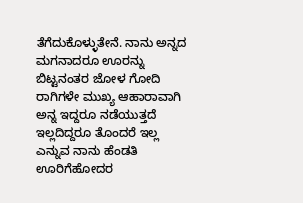ತೆಗೆದುಕೊಳ್ಳುತೇನೆ. ನಾನು ಅನ್ನದ ಮಗನಾದರೂ ಊರನ್ನು ಬಿಟ್ಟನಂತರ ಜೋಳ ಗೋದಿ ರಾಗಿಗಳೇ ಮುಖ್ಯ ಆಹಾರಾವಾಗಿ ಅನ್ನ ಇದ್ದರೂ ನಡೆಯುತ್ತದೆ ಇಲ್ಲದಿದ್ದರೂ ತೊಂದರೆ ಇಲ್ಲ ಎನ್ನುವ ನಾನು ಹೆಂಡತಿ ಊರಿಗೆಹೋದರ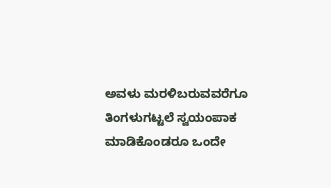ಅವಳು ಮರಳಿಬರುವವರೆಗೂ ತಿಂಗಳುಗಟ್ಟಲೆ ಸ್ವಯಂಪಾಕ ಮಾಡಿಕೊಂಡರೂ ಒಂದೇ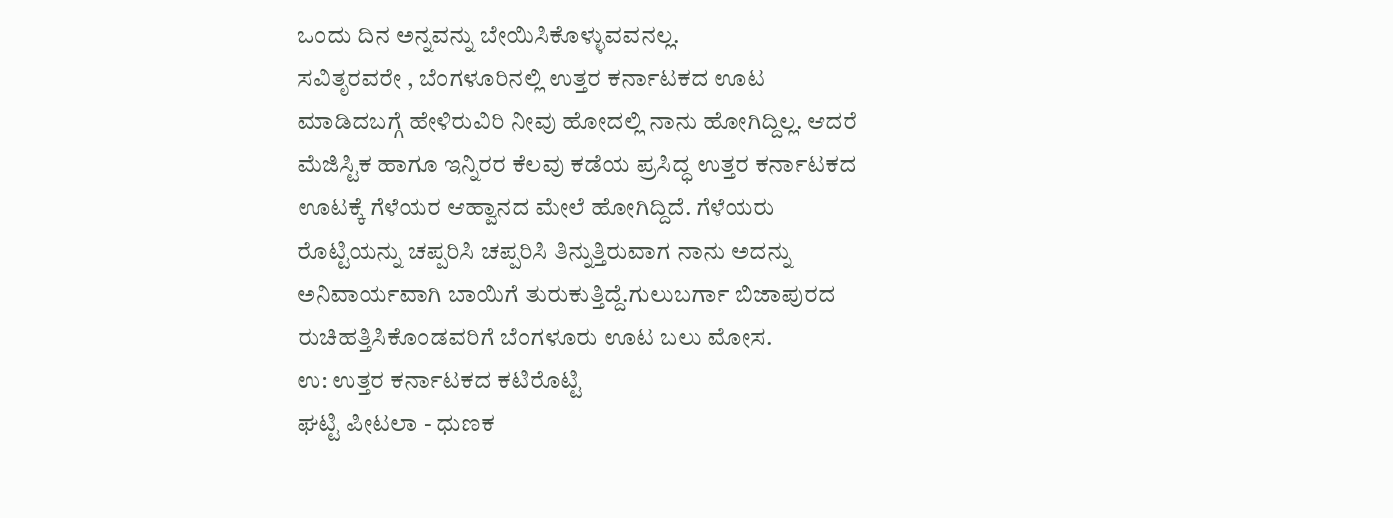ಒಂದು ದಿನ ಅನ್ನವನ್ನು ಬೇಯಿಸಿಕೊಳ್ಳುವವನಲ್ಲ.
ಸವಿತೃರವರೇ , ಬೆಂಗಳೂರಿನಲ್ಲಿ ಉತ್ತರ ಕರ್ನಾಟಕದ ಊಟ ಮಾಡಿದಬಗ್ಗೆ ಹೇಳಿರುವಿರಿ ನೀವು ಹೋದಲ್ಲಿ ನಾನು ಹೋಗಿದ್ದಿಲ್ಲ. ಆದರೆ ಮೆಜಿಸ್ಟಿಕ ಹಾಗೂ ಇನ್ನಿರರ ಕೆಲವು ಕಡೆಯ ಪ್ರಸಿದ್ಧ ಉತ್ತರ ಕರ್ನಾಟಕದ ಊಟಕ್ಕೆ ಗೆಳೆಯರ ಆಹ್ವಾನದ ಮೇಲೆ ಹೋಗಿದ್ದಿದೆ. ಗೆಳೆಯರು ರೊಟ್ಟಿಯನ್ನು ಚಪ್ಪರಿಸಿ ಚಪ್ಪರಿಸಿ ತಿನ್ನುತ್ತಿರುವಾಗ ನಾನು ಅದನ್ನು ಅನಿವಾರ್ಯವಾಗಿ ಬಾಯಿಗೆ ತುರುಕುತ್ತಿದ್ದೆ.ಗುಲುಬರ್ಗಾ ಬಿಜಾಪುರದ ರುಚಿಹತ್ತಿಸಿಕೊಂಡವರಿಗೆ ಬೆಂಗಳೂರು ಊಟ ಬಲು ಮೋಸ.
ಉ: ಉತ್ತರ ಕರ್ನಾಟಕದ ಕಟಿರೊಟ್ಟಿ
ಘಟ್ಟಿ ಪೀಟಲಾ - ಧುಣಕ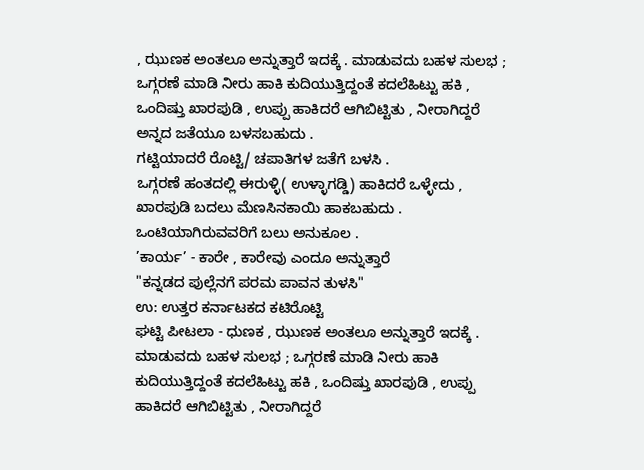, ಝುಣಕ ಅಂತಲೂ ಅನ್ನುತ್ತಾರೆ ಇದಕ್ಕೆ . ಮಾಡುವದು ಬಹಳ ಸುಲಭ ; ಒಗ್ಗರಣೆ ಮಾಡಿ ನೀರು ಹಾಕಿ ಕುದಿಯುತ್ತಿದ್ದಂತೆ ಕದಲೆಹಿಟ್ಟು ಹಕಿ , ಒಂದಿಷ್ತು ಖಾರಪುಡಿ , ಉಪ್ಪು ಹಾಕಿದರೆ ಆಗಿಬಿಟ್ಟಿತು , ನೀರಾಗಿದ್ದರೆ ಅನ್ನದ ಜತೆಯೂ ಬಳಸಬಹುದು .
ಗಟ್ಟಿಯಾದರೆ ರೊಟ್ಟಿ/ ಚಪಾತಿಗಳ ಜತೆಗೆ ಬಳಸಿ .
ಒಗ್ಗರಣೆ ಹಂತದಲ್ಲಿ ಈರುಳ್ಳಿ( ಉಳ್ಳಾಗಡ್ಡಿ) ಹಾಕಿದರೆ ಒಳ್ಳೇದು ,
ಖಾರಪುಡಿ ಬದಲು ಮೆಣಸಿನಕಾಯಿ ಹಾಕಬಹುದು .
ಒಂಟಿಯಾಗಿರುವವರಿಗೆ ಬಲು ಅನುಕೂಲ .
’ಕಾರ್ಯ’ - ಕಾರೇ , ಕಾರೇವು ಎಂದೂ ಅನ್ನುತ್ತಾರೆ
"ಕನ್ನಡದ ಪುಲ್ಲೆನಗೆ ಪರಮ ಪಾವನ ತುಳಸಿ"
ಉ: ಉತ್ತರ ಕರ್ನಾಟಕದ ಕಟಿರೊಟ್ಟಿ
ಘಟ್ಟಿ ಪೀಟಲಾ - ಧುಣಕ , ಝುಣಕ ಅಂತಲೂ ಅನ್ನುತ್ತಾರೆ ಇದಕ್ಕೆ . ಮಾಡುವದು ಬಹಳ ಸುಲಭ ; ಒಗ್ಗರಣೆ ಮಾಡಿ ನೀರು ಹಾಕಿ ಕುದಿಯುತ್ತಿದ್ದಂತೆ ಕದಲೆಹಿಟ್ಟು ಹಕಿ , ಒಂದಿಷ್ತು ಖಾರಪುಡಿ , ಉಪ್ಪು ಹಾಕಿದರೆ ಆಗಿಬಿಟ್ಟಿತು , ನೀರಾಗಿದ್ದರೆ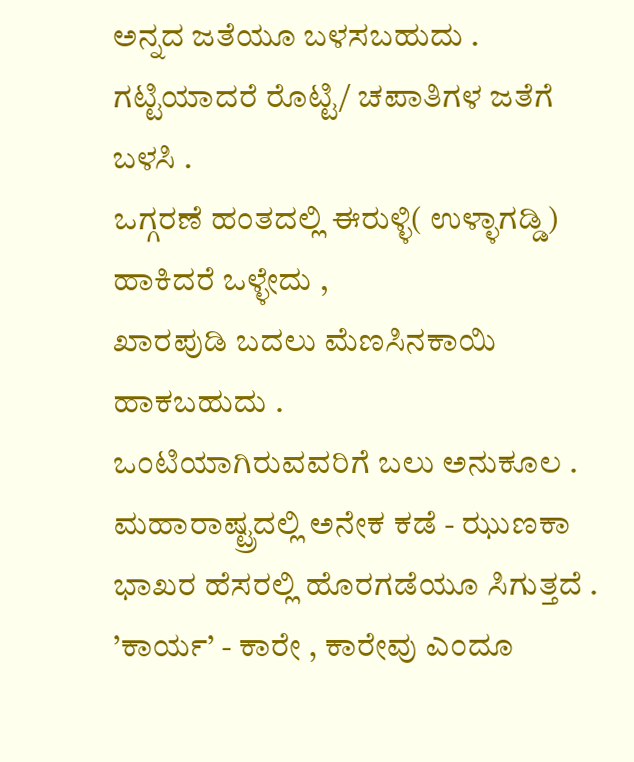ಅನ್ನದ ಜತೆಯೂ ಬಳಸಬಹುದು .
ಗಟ್ಟಿಯಾದರೆ ರೊಟ್ಟಿ/ ಚಪಾತಿಗಳ ಜತೆಗೆ ಬಳಸಿ .
ಒಗ್ಗರಣೆ ಹಂತದಲ್ಲಿ ಈರುಳ್ಳಿ( ಉಳ್ಳಾಗಡ್ಡಿ) ಹಾಕಿದರೆ ಒಳ್ಳೇದು ,
ಖಾರಪುಡಿ ಬದಲು ಮೆಣಸಿನಕಾಯಿ ಹಾಕಬಹುದು .
ಒಂಟಿಯಾಗಿರುವವರಿಗೆ ಬಲು ಅನುಕೂಲ .
ಮಹಾರಾಷ್ಟ್ರದಲ್ಲಿ ಅನೇಕ ಕಡೆ - ಝುಣಕಾ ಭಾಖರ ಹೆಸರಲ್ಲಿ ಹೊರಗಡೆಯೂ ಸಿಗುತ್ತದೆ .
’ಕಾರ್ಯ’ - ಕಾರೇ , ಕಾರೇವು ಎಂದೂ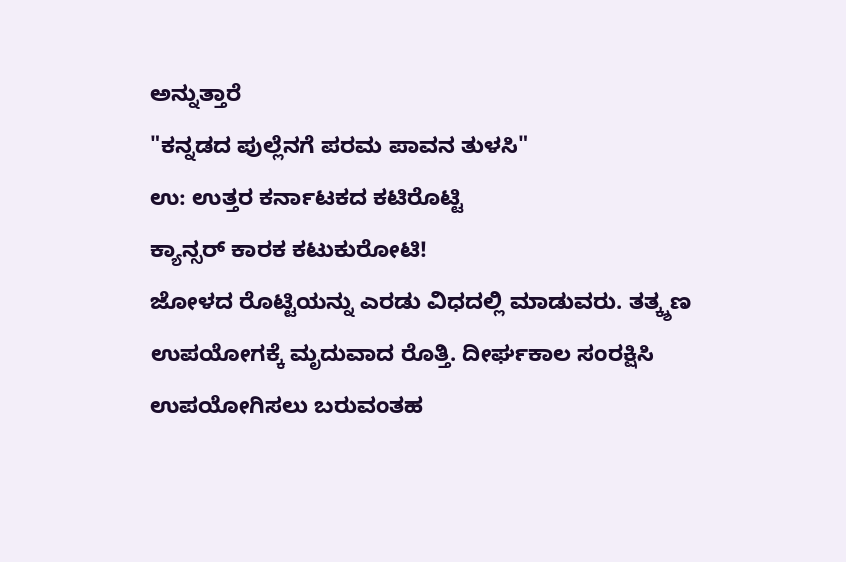ಅನ್ನುತ್ತಾರೆ
"ಕನ್ನಡದ ಪುಲ್ಲೆನಗೆ ಪರಮ ಪಾವನ ತುಳಸಿ"
ಉ: ಉತ್ತರ ಕರ್ನಾಟಕದ ಕಟಿರೊಟ್ಟಿ
ಕ್ಯಾನ್ಸರ್ ಕಾರಕ ಕಟುಕುರೋಟಿ!
ಜೋಳದ ರೊಟ್ಟಿಯನ್ನು ಎರಡು ವಿಧದಲ್ಲಿ ಮಾಡುವರು. ತತ್ಕ್ಶಣ ಉಪಯೋಗಕ್ಕೆ ಮೃದುವಾದ ರೊತ್ತಿ. ದೀರ್ಘಕಾಲ ಸಂರಕ್ಷಿಸಿ ಉಪಯೋಗಿಸಲು ಬರುವಂತಹ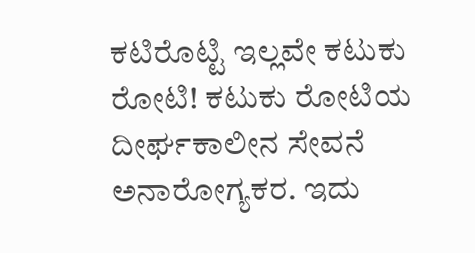ಕಟಿರೊಟ್ಟಿ ಇಲ್ಲವೇ ಕಟುಕು ರೋಟಿ! ಕಟುಕು ರೋಟಿಯ ದೀರ್ಘಕಾಲೀನ ಸೇವನೆ ಅನಾರೋಗ್ಯಕರ. ಇದು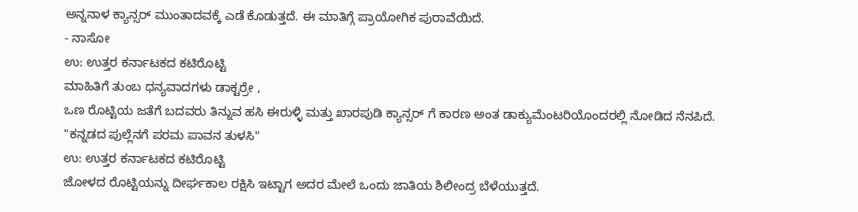ಅನ್ನನಾಳ ಕ್ಯಾನ್ಸರ್ ಮುಂತಾದವಕ್ಕೆ ಎಡೆ ಕೊಡುತ್ತದೆ. ಈ ಮಾತಿಗ್ಗೆ ಪ್ರಾಯೋಗಿಕ ಪುರಾವೆಯಿದೆ.
- ನಾಸೋ
ಉ: ಉತ್ತರ ಕರ್ನಾಟಕದ ಕಟಿರೊಟ್ಟಿ
ಮಾಹಿತಿಗೆ ತುಂಬ ಧನ್ಯವಾದಗಳು ಡಾಕ್ಟರ್ರೇ ,
ಒಣ ರೊಟ್ಟಿಯ ಜತೆಗೆ ಬದವರು ತಿನ್ನುವ ಹಸಿ ಈರುಳ್ಳಿ ಮತ್ತು ಖಾರಪುಡಿ ಕ್ಯಾನ್ಸರ್ ಗೆ ಕಾರಣ ಅಂತ ಡಾಕ್ಯುಮೆಂಟರಿಯೊಂದರಲ್ಲಿ ನೋಡಿದ ನೆನಪಿದೆ.
"ಕನ್ನಡದ ಪುಲ್ಲೆನಗೆ ಪರಮ ಪಾವನ ತುಳಸಿ"
ಉ: ಉತ್ತರ ಕರ್ನಾಟಕದ ಕಟಿರೊಟ್ಟಿ
ಜೋಳದ ರೊಟ್ಟಿಯನ್ನು ದೀರ್ಘಕಾಲ ರಕ್ಷಿಸಿ ಇಟ್ಟಾಗ ಅದರ ಮೇಲೆ ಒಂದು ಜಾತಿಯ ಶಿಲೀಂದ್ರ ಬೆಳೆಯುತ್ತದೆ.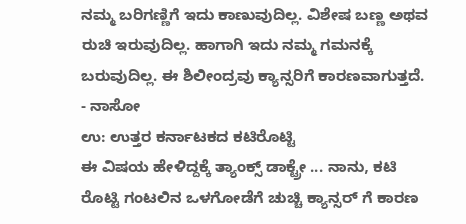ನಮ್ಮ ಬರಿಗಣ್ಣಿಗೆ ಇದು ಕಾಣುವುದಿಲ್ಲ. ವಿಶೇಷ ಬಣ್ಣ ಅಥವ ರುಚಿ ಇರುವುದಿಲ್ಲ. ಹಾಗಾಗಿ ಇದು ನಮ್ಮ ಗಮನಕ್ಕೆ ಬರುವುದಿಲ್ಲ. ಈ ಶಿಲೀಂದ್ರವು ಕ್ಯಾನ್ಸರಿಗೆ ಕಾರಣವಾಗುತ್ತದೆ.
- ನಾಸೋ
ಉ: ಉತ್ತರ ಕರ್ನಾಟಕದ ಕಟಿರೊಟ್ಟಿ
ಈ ವಿಷಯ ಹೇಳಿದ್ದಕ್ಕೆ ತ್ಯಾಂಕ್ಸ್ ಡಾಕ್ಟ್ರೇ ... ನಾನು, ಕಟಿ ರೊಟ್ಟಿ ಗಂಟಲಿನ ಒಳಗೋಡೆಗೆ ಚುಚ್ಚಿ ಕ್ಯಾನ್ಸರ್ ಗೆ ಕಾರಣ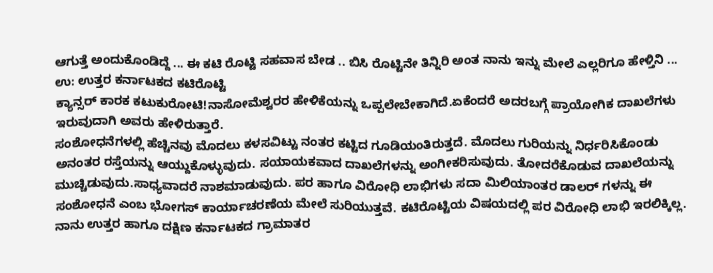ಆಗುತ್ತೆ ಅಂದುಕೊಂಡಿದ್ದೆ ... ಈ ಕಟಿ ರೊಟ್ಟಿ ಸಹವಾಸ ಬೇಡ .. ಬಿಸಿ ರೊಟ್ಟಿನೇ ತಿನ್ನಿರಿ ಅಂತ ನಾನು ಇನ್ನು ಮೇಲೆ ಎಲ್ಲರಿಗೂ ಹೇಳ್ತಿನಿ ...
ಉ: ಉತ್ತರ ಕರ್ನಾಟಕದ ಕಟಿರೊಟ್ಟಿ
ಕ್ಯಾನ್ಸರ್ ಕಾರಕ ಕಟುಕುರೋಟಿ!ನಾಸೋಮೆಶ್ವರರ ಹೇಳಿಕೆಯನ್ನು ಒಪ್ಪಲೇಬೇಕಾಗಿದೆ.ಏಕೆಂದರೆ ಅದರಬಗ್ಗೆ ಪ್ರಾಯೋಗಿಕ ದಾಖಲೆಗಳು ಇರುವುದಾಗಿ ಅವರು ಹೇಳಿರುತ್ತಾರೆ.
ಸಂಶೋಧನೆಗಳಲ್ಲಿ ಹೆಚ್ಚಿನವು ಮೊದಲು ಕಳಸವಿಟ್ಟು ನಂತರ ಕಟ್ಟಿದ ಗೂಡಿಯಂತಿರುತ್ತದೆ. ಮೊದಲು ಗುರಿಯನ್ನು ನಿರ್ಧರಿಸಿಕೊಂಡು ಅನಂತರ ರಸ್ತೆಯನ್ನು ಆಯ್ದುಕೊಳ್ಳುವುದು. ಸಯಾಯಕವಾದ ದಾಖಲೆಗಳನ್ನು ಅಂಗೀಕರಿಸುವುದು. ತೋದರೆಕೊಡುವ ದಾಖಲೆಯನ್ನು ಮುಚ್ಚಿಡುವುದು.ಸಾಧ್ಯವಾದರೆ ನಾಶಮಾಡುವುದು. ಪರ ಹಾಗೂ ವಿರೋಧಿ ಲಾಭಿಗಳು ಸದಾ ಮಿಲಿಯಾಂತರ ಡಾಲರ್ ಗಳನ್ನು ಈ ಸಂಶೋಧನೆ ಎಂಬ ಭೋಗಸ್ ಕಾರ್ಯಾಚರಣೆಯ ಮೇಲೆ ಸುರಿಯುತ್ತವೆ. ಕಟಿರೊಟ್ಟಿಯ ವಿಷಯದಲ್ಲಿ ಪರ ವಿರೋಧಿ ಲಾಭಿ ಇರಲಿಕ್ಕಿಲ್ಲ.
ನಾನು ಉತ್ತರ ಹಾಗೂ ದಕ್ಷಿಣ ಕರ್ನಾಟಕದ ಗ್ರಾಮಾತರ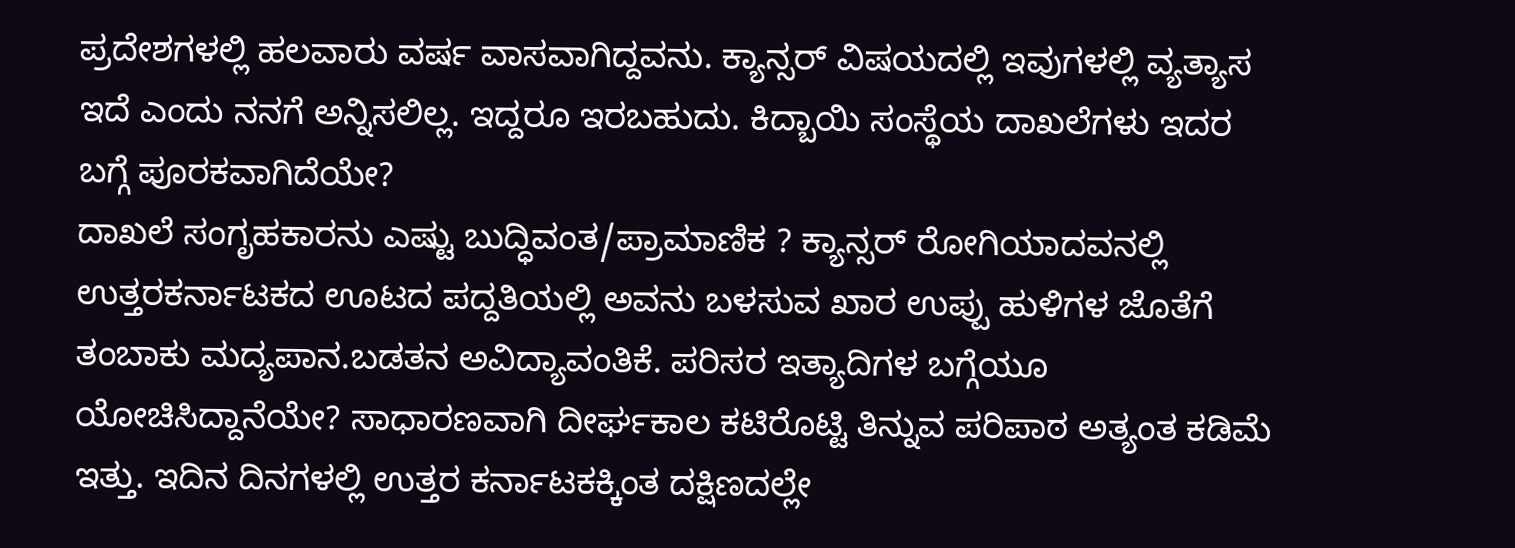ಪ್ರದೇಶಗಳಲ್ಲಿ ಹಲವಾರು ವರ್ಷ ವಾಸವಾಗಿದ್ದವನು. ಕ್ಯಾನ್ಸರ್ ವಿಷಯದಲ್ಲಿ ಇವುಗಳಲ್ಲಿ ವ್ಯತ್ಯಾಸ ಇದೆ ಎಂದು ನನಗೆ ಅನ್ನಿಸಲಿಲ್ಲ. ಇದ್ದರೂ ಇರಬಹುದು. ಕಿದ್ಬಾಯಿ ಸಂಸ್ಥೆಯ ದಾಖಲೆಗಳು ಇದರ ಬಗ್ಗೆ ಪೂರಕವಾಗಿದೆಯೇ?
ದಾಖಲೆ ಸಂಗೃಹಕಾರನು ಎಷ್ಟು ಬುದ್ಧಿವಂತ/ಪ್ರಾಮಾಣಿಕ ? ಕ್ಯಾನ್ಸರ್ ರೋಗಿಯಾದವನಲ್ಲಿ ಉತ್ತರಕರ್ನಾಟಕದ ಊಟದ ಪದ್ದತಿಯಲ್ಲಿ ಅವನು ಬಳಸುವ ಖಾರ ಉಪ್ಪು ಹುಳಿಗಳ ಜೊತೆಗೆ ತಂಬಾಕು ಮದ್ಯಪಾನ.ಬಡತನ ಅವಿದ್ಯಾವಂತಿಕೆ. ಪರಿಸರ ಇತ್ಯಾದಿಗಳ ಬಗ್ಗೆಯೂ ಯೋಚಿಸಿದ್ದಾನೆಯೇ? ಸಾಧಾರಣವಾಗಿ ದೀರ್ಘಕಾಲ ಕಟಿರೊಟ್ಟಿ ತಿನ್ನುವ ಪರಿಪಾಠ ಅತ್ಯಂತ ಕಡಿಮೆ ಇತ್ತು. ಇದಿನ ದಿನಗಳಲ್ಲಿ ಉತ್ತರ ಕರ್ನಾಟಕಕ್ಕಿಂತ ದಕ್ಷಿಣದಲ್ಲೇ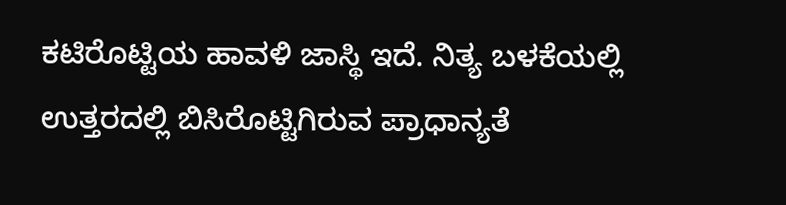ಕಟಿರೊಟ್ಟಿಯ ಹಾವಳಿ ಜಾಸ್ಥಿ ಇದೆ. ನಿತ್ಯ ಬಳಕೆಯಲ್ಲಿ ಉತ್ತರದಲ್ಲಿ ಬಿಸಿರೊಟ್ಟಿಗಿರುವ ಪ್ರಾಧಾನ್ಯತೆ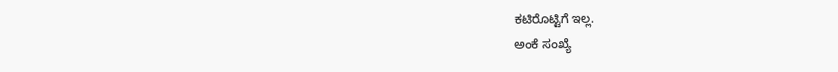ಕಟಿರೊಟ್ಟಿಗೆ ಇಲ್ಲ.
ಅಂಕೆ ಸಂಖ್ಯೆ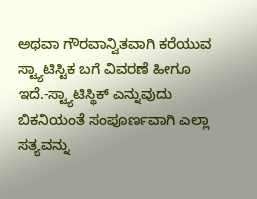ಅಥವಾ ಗೌರವಾನ್ವಿತವಾಗಿ ಕರೆಯುವ ಸ್ಟ್ಯಾಟಿಸ್ಟಿಕ ಬಗೆ ವಿವರಣೆ ಹೀಗೂ ಇದೆ.-ಸ್ಟ್ಯಾಟಿಸ್ಥಿಕ್ ಎನ್ನುವುದು ಬಿಕನಿಯಂತೆ ಸಂಪೂರ್ಣವಾಗಿ ಎಲ್ಲಾ ಸತ್ಯವನ್ನು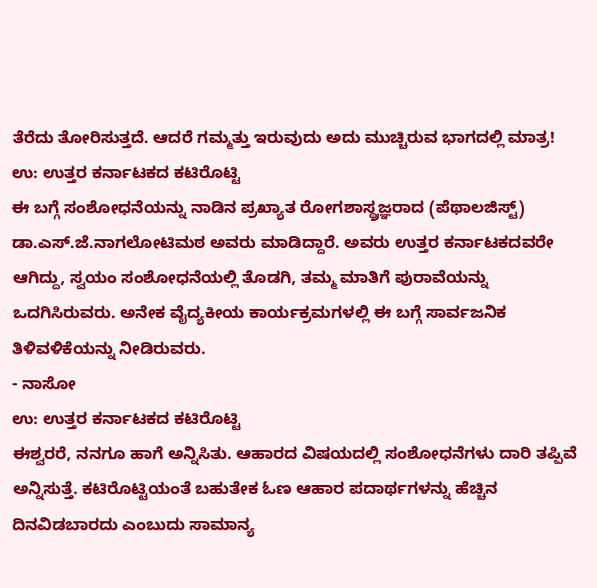ತೆರೆದು ತೋರಿಸುತ್ತದೆ. ಆದರೆ ಗಮ್ಮತ್ತು ಇರುವುದು ಅದು ಮುಚ್ಚಿರುವ ಭಾಗದಲ್ಲಿ ಮಾತ್ರ!
ಉ: ಉತ್ತರ ಕರ್ನಾಟಕದ ಕಟಿರೊಟ್ಟಿ
ಈ ಬಗ್ಗೆ ಸಂಶೋಧನೆಯನ್ನು ನಾಡಿನ ಪ್ರಖ್ಯಾತ ರೋಗಶಾಸ್ಥ್ರಜ್ಞರಾದ (ಪೆಥಾಲಜಿಸ್ಟ್) ಡಾ.ಎಸ್.ಜೆ.ನಾಗಲೋಟಿಮಠ ಅವರು ಮಾಡಿದ್ದಾರೆ. ಅವರು ಉತ್ತರ ಕರ್ನಾಟಕದವರೇ ಆಗಿದ್ದು, ಸ್ವಯಂ ಸಂಶೋಧನೆಯಲ್ಲಿ ತೊಡಗಿ, ತಮ್ಮ ಮಾತಿಗೆ ಪುರಾವೆಯನ್ನು ಒದಗಿಸಿರುವರು. ಅನೇಕ ವೈದ್ಯಕೀಯ ಕಾರ್ಯಕ್ರಮಗಳಲ್ಲಿ ಈ ಬಗ್ಗೆ ಸಾರ್ವಜನಿಕ ತಿಳಿವಳಿಕೆಯನ್ನು ನೀಡಿರುವರು.
- ನಾಸೋ
ಉ: ಉತ್ತರ ಕರ್ನಾಟಕದ ಕಟಿರೊಟ್ಟಿ
ಈಶ್ವರರೆ, ನನಗೂ ಹಾಗೆ ಅನ್ನಿಸಿತು. ಆಹಾರದ ವಿಷಯದಲ್ಲಿ ಸಂಶೋಧನೆಗಳು ದಾರಿ ತಪ್ಪಿವೆ ಅನ್ನಿಸುತ್ತೆ. ಕಟಿರೊಟ್ಟಿಯಂತೆ ಬಹುತೇಕ ಓಣ ಆಹಾರ ಪದಾರ್ಥಗಳನ್ನು ಹೆಚ್ಚಿನ ದಿನವಿಡಬಾರದು ಎಂಬುದು ಸಾಮಾನ್ಯ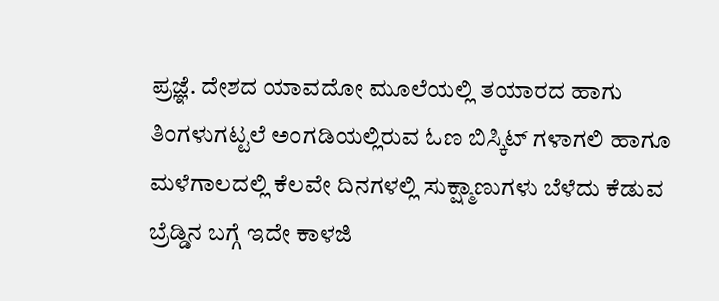ಪ್ರಜ್ಞೆ. ದೇಶದ ಯಾವದೋ ಮೂಲೆಯಲ್ಲಿ ತಯಾರದ ಹಾಗು ತಿಂಗಳುಗಟ್ಟಲೆ ಅಂಗಡಿಯಲ್ಲಿರುವ ಓಣ ಬಿಸ್ಕಿಟ್ ಗಳಾಗಲಿ ಹಾಗೂ ಮಳೆಗಾಲದಲ್ಲಿ ಕೆಲವೇ ದಿನಗಳಲ್ಲಿ ಸುಕ್ಷ್ಮಾಣುಗಳು ಬೆಳೆದು ಕೆಡುವ ಬ್ರೆಡ್ಡಿನ ಬಗ್ಗೆ ಇದೇ ಕಾಳಜಿ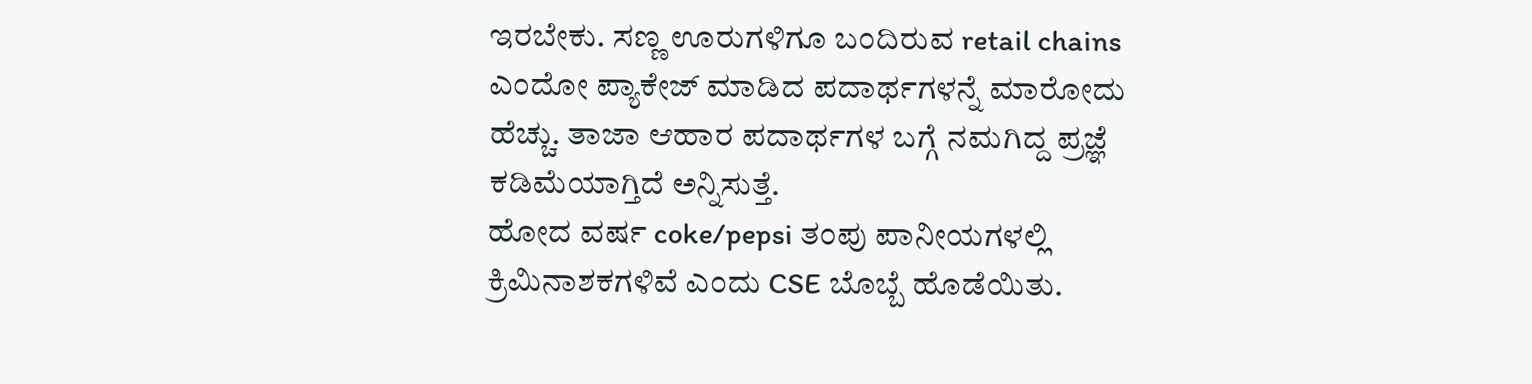ಇರಬೇಕು. ಸಣ್ಣ ಊರುಗಳಿಗೂ ಬಂದಿರುವ retail chains ಎಂದೋ ಪ್ಯಾಕೇಜ್ ಮಾಡಿದ ಪದಾರ್ಥಗಳನ್ನೆ ಮಾರೋದು ಹೆಚ್ಚು. ತಾಜಾ ಆಹಾರ ಪದಾರ್ಥಗಳ ಬಗ್ಗೆ ನಮಗಿದ್ದ ಪ್ರಜ್ಞೆ ಕಡಿಮೆಯಾಗ್ತಿದೆ ಅನ್ನಿಸುತ್ತೆ.
ಹೋದ ವರ್ಷ coke/pepsi ತಂಪು ಪಾನೀಯಗಳಲ್ಲಿ ಕ್ರಿಮಿನಾಶಕಗಳಿವೆ ಎಂದು CSE ಬೊಬ್ಬೆ ಹೊಡೆಯಿತು.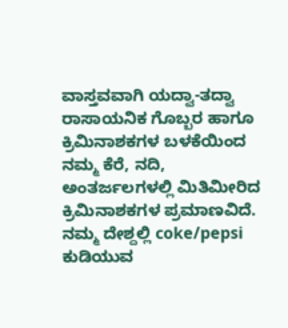ವಾಸ್ತವವಾಗಿ ಯದ್ವಾ-ತದ್ವಾ ರಾಸಾಯನಿಕ ಗೊಬ್ಬರ ಹಾಗೂ ಕ್ರಿಮಿನಾಶಕಗಳ ಬಳಕೆಯಿಂದ ನಮ್ಮ ಕೆರೆ, ನದಿ, ಅಂತರ್ಜಲಗಳಲ್ಲಿ ಮಿತಿಮೀರಿದ ಕ್ರಿಮಿನಾಶಕಗಳ ಪ್ರಮಾಣವಿದೆ. ನಮ್ಮ ದೇಶ್ದಲ್ಲಿ coke/pepsi ಕುಡಿಯುವ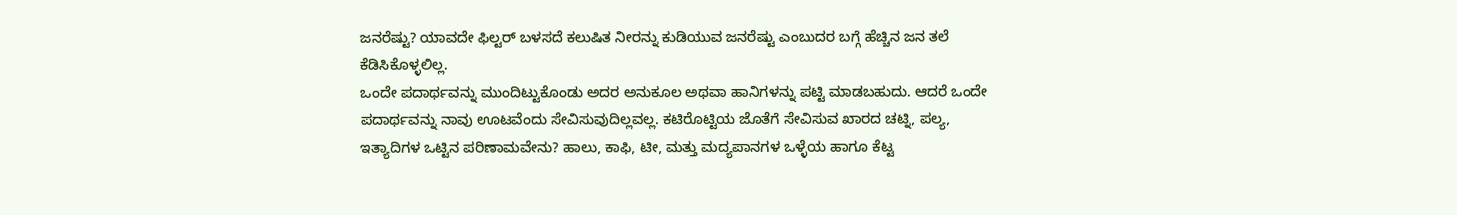ಜನರೆಷ್ಟು? ಯಾವದೇ ಫಿಲ್ಟರ್ ಬಳಸದೆ ಕಲುಷಿತ ನೀರನ್ನು ಕುಡಿಯುವ ಜನರೆಷ್ಟು ಎಂಬುದರ ಬಗ್ಗೆ ಹೆಚ್ಚಿನ ಜನ ತಲೆ ಕೆಡಿಸಿಕೊಳ್ಳಲಿಲ್ಲ.
ಒಂದೇ ಪದಾರ್ಥವನ್ನು ಮುಂದಿಟ್ಟುಕೊಂಡು ಅದರ ಅನುಕೂಲ ಅಥವಾ ಹಾನಿಗಳನ್ನು ಪಟ್ಟಿ ಮಾಡಬಹುದು. ಆದರೆ ಒಂದೇ ಪದಾರ್ಥವನ್ನು ನಾವು ಊಟವೆಂದು ಸೇವಿಸುವುದಿಲ್ಲವಲ್ಲ. ಕಟಿರೊಟ್ಟಿಯ ಜೊತೆಗೆ ಸೇವಿಸುವ ಖಾರದ ಚಟ್ನಿ, ಪಲ್ಯ, ಇತ್ಯಾದಿಗಳ ಒಟ್ಟಿನ ಪರಿಣಾಮವೇನು? ಹಾಲು, ಕಾಫಿ, ಟೀ, ಮತ್ತು ಮದ್ಯಪಾನಗಳ ಒಳ್ಳೆಯ ಹಾಗೂ ಕೆಟ್ಟ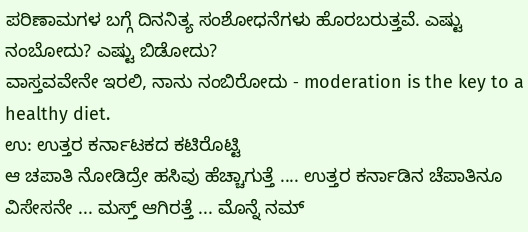ಪರಿಣಾಮಗಳ ಬಗ್ಗೆ ದಿನನಿತ್ಯ ಸಂಶೋಧನೆಗಳು ಹೊರಬರುತ್ತವೆ. ಎಷ್ಟು ನಂಬೋದು? ಎಷ್ಟು ಬಿಡೋದು?
ವಾಸ್ತವವೇನೇ ಇರಲಿ, ನಾನು ನಂಬಿರೋದು - moderation is the key to a healthy diet.
ಉ: ಉತ್ತರ ಕರ್ನಾಟಕದ ಕಟಿರೊಟ್ಟಿ
ಆ ಚಪಾತಿ ನೋಡಿದ್ರೇ ಹಸಿವು ಹೆಚ್ಚಾಗುತ್ತೆ .... ಉತ್ತರ ಕರ್ನಾಡಿನ ಚೆಪಾತಿನೂ ವಿಸೇಸನೇ ... ಮಸ್ತ್ ಆಗಿರತ್ತೆ ... ಮೊನ್ನೆ ನಮ್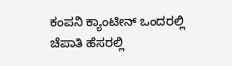ಕಂಪನಿ ಕ್ಯಾಂಟೀನ್ ಒಂದರಲ್ಲಿ ಚೆಪಾತಿ ಹೆಸರಲ್ಲಿ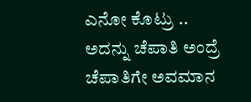ಎನೋ ಕೊಟ್ರು .. ಅದನ್ನು ಚೆಪಾತಿ ಅಂದ್ರೆ ಚೆಪಾತಿಗೇ ಅವಮಾನ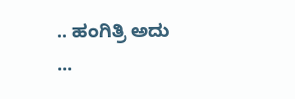.. ಹಂಗಿತ್ರಿ ಅದು
...